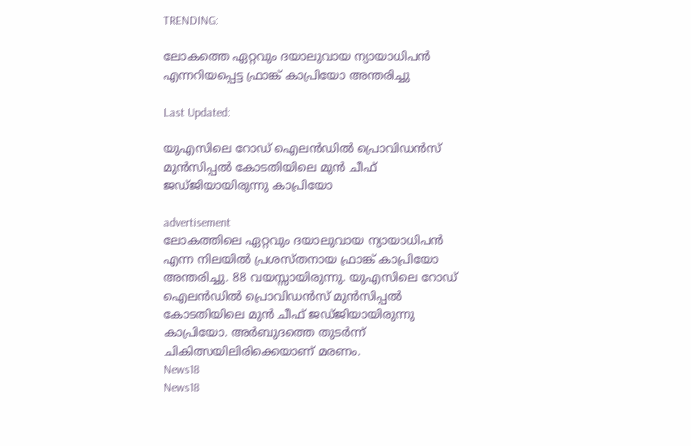TRENDING:

ലോകത്തെ ഏറ്റവും ദയാലുവായ ന്യായാധിപന്‍ എന്നറിയപ്പെട്ട ഫ്രാങ്ക് കാപ്രിയോ അന്തരിച്ചു

Last Updated:

യുഎസിലെ റോഡ് ഐലന്‍ഡില്‍ പ്രൊവിഡന്‍സ് മുന്‍സിപ്പല്‍ കോടതിയിലെ മുന്‍ ചീഫ് ജഡ്ജിയായിരുന്നു കാപ്രിയോ

advertisement
ലോകത്തിലെ ഏറ്റവും ദയാലുവായ ന്യായാധിപന്‍ എന്ന നിലയില്‍ പ്രശസ്തനായ ഫ്രാങ്ക് കാപ്രിയോ അന്തരിച്ചു. 88 വയസ്സായിരുന്നു. യുഎസിലെ റോഡ് ഐലന്‍ഡില്‍ പ്രൊവിഡന്‍സ് മുന്‍സിപ്പല്‍ കോടതിയിലെ മുന്‍ ചീഫ് ജഡ്ജിയായിരുന്നു കാപ്രിയോ. അര്‍ബുദത്തെ തുടര്‍ന്ന് ചികിത്സയിലിരിക്കെയാണ് മരണം.
News18
News18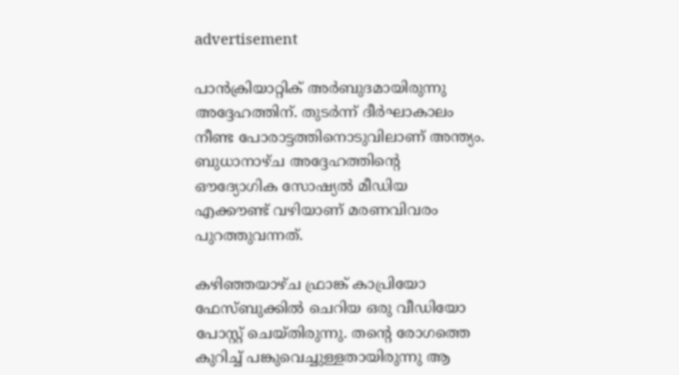advertisement

പാന്‍ക്രിയാറ്റിക് അര്‍ബുദമായിരുന്നു അദ്ദേഹത്തിന്. തുടര്‍ന്ന് ദീര്‍ഘാകാലം നീണ്ട പോരാട്ടത്തിനൊടുവിലാണ് അന്ത്യം. ബുധാനാഴ്ച അദ്ദേഹത്തിന്റെ ഔദ്യോഗിക സോഷ്യല്‍ മീഡിയ എക്കൗണ്ട് വഴിയാണ് മരണവിവരം പുറത്തുവന്നത്.

കഴിഞ്ഞയാഴ്ച ഫ്രാങ്ക് കാപ്രിയോ ഫേസ്ബുക്കില്‍ ചെറിയ ഒരു വീഡിയോ പോസ്റ്റ് ചെയ്തിരുന്നു. തന്റെ രോഗത്തെ കുറിച്ച് പങ്കുവെച്ചുള്ളതായിരുന്നു ആ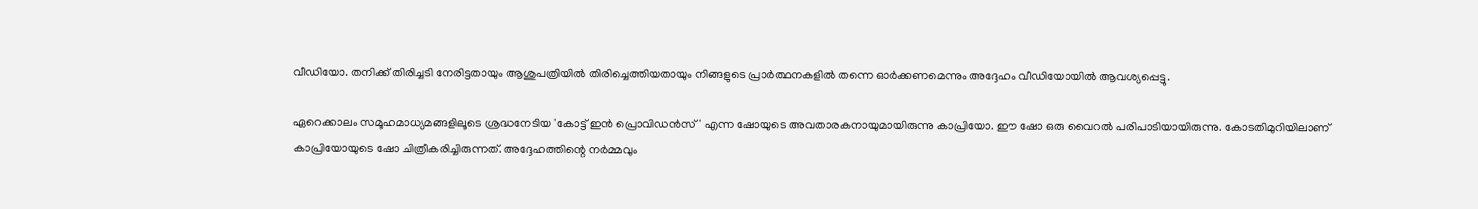വീഡിയോ. തനിക്ക് തിരിച്ചടി നേരിട്ടതായും ആശുപത്രിയില്‍ തിരിച്ചെത്തിയതായും നിങ്ങളുടെ പ്രാര്‍ത്ഥനകളില്‍ തന്നെ ഓര്‍ക്കണമെന്നും അദ്ദേഹം വീഡിയോയിൽ ആവശ്യപ്പെട്ടു.

ഏറെക്കാലം സമൂഹമാധ്യമങ്ങളിലൂടെ ശ്രദ്ധനേടിയ 'കോട്ട് ഇന്‍ പ്രൊവിഡന്‍സ്' എന്ന ഷോയുടെ അവതാരകനായുമായിരുന്നു കാപ്രിയോ. ഈ ഷോ ഒരു വൈറല്‍ പരിപാടിയായിരുന്നു. കോടതിമുറിയിലാണ് കാപ്രിയോയുടെ ഷോ ചിത്രീകരിച്ചിരുന്നത്. അദ്ദേഹത്തിന്റെ നര്‍മ്മവും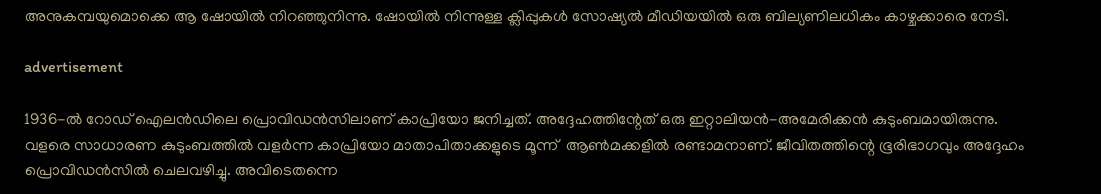അനുകമ്പയുമൊക്കെ ആ ഷോയില്‍ നിറഞ്ഞുനിന്നു. ഷോയില്‍ നിന്നുള്ള ക്ലിപ്പുകള്‍ സോഷ്യല്‍ മീഡിയയില്‍ ഒരു ബില്യണിലധികം കാഴ്ചക്കാരെ നേടി.

advertisement

1936-ല്‍ റോഡ് ഐലന്‍ഡിലെ പ്രൊവിഡന്‍സിലാണ് കാപ്രിയോ ജനിച്ചത്. അദ്ദേഹത്തിന്റേത് ഒരു ഇറ്റാലിയന്‍-അമേരിക്കന്‍ കുടുംബമായിരുന്നു. വളരെ സാധാരണ കുടുംബത്തില്‍ വളര്‍ന്ന കാപ്രിയോ മാതാപിതാക്കളുടെ മൂന്ന്  ആണ്‍മക്കളില്‍ രണ്ടാമനാണ്. ജീവിതത്തിന്റെ ഭൂരിഭാഗവും അദ്ദേഹം പ്രൊവിഡന്‍സില്‍ ചെലവഴിച്ചു. അവിടെതന്നെ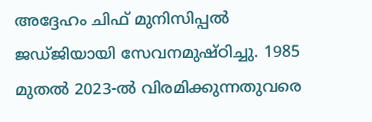അദ്ദേഹം ചിഫ് മുനിസിപ്പല്‍ ജഡ്ജിയായി സേവനമുഷ്ഠിച്ചു. 1985 മുതല്‍ 2023-ല്‍ വിരമിക്കുന്നതുവരെ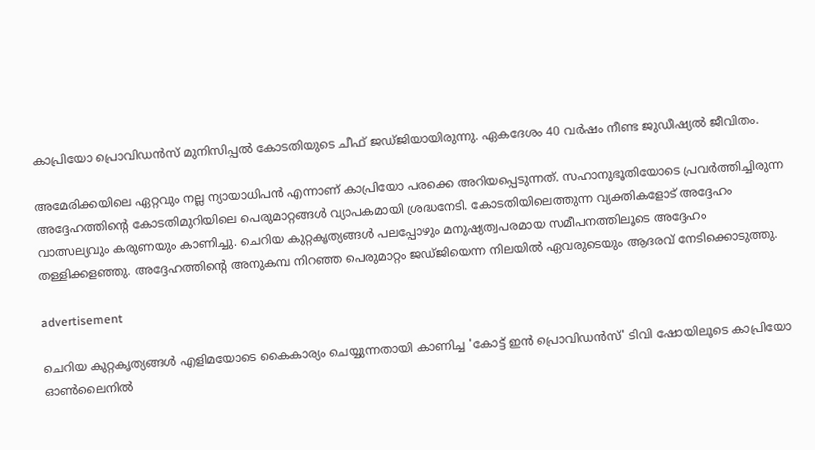കാപ്രിയോ പ്രൊവിഡന്‍സ് മുനിസിപ്പല്‍ കോടതിയുടെ ചീഫ് ജഡ്ജിയായിരുന്നു. ഏകദേശം 40 വര്‍ഷം നീണ്ട ജുഡീഷ്യല്‍ ജീവിതം.

അമേരിക്കയിലെ ഏറ്റവും നല്ല ന്യായാധിപന്‍ എന്നാണ് കാപ്രിയോ പരക്കെ അറിയപ്പെടുന്നത്. സഹാനുഭൂതിയോടെ പ്രവര്‍ത്തിച്ചിരുന്ന അദ്ദേഹത്തിന്റെ കോടതിമുറിയിലെ പെരുമാറ്റങ്ങള്‍ വ്യാപകമായി ശ്രദ്ധനേടി. കോടതിയിലെത്തുന്ന വ്യക്തികളോട് അദ്ദേഹം വാത്സല്യവും കരുണയും കാണിച്ചു. ചെറിയ കുറ്റകൃത്യങ്ങള്‍ പലപ്പോഴും മനുഷ്യത്വപരമായ സമീപനത്തിലൂടെ അദ്ദേഹം തള്ളിക്കളഞ്ഞു. അദ്ദേഹത്തിന്റെ അനുകമ്പ നിറഞ്ഞ പെരുമാറ്റം ജഡ്ജിയെന്ന നിലയില്‍ ഏവരുടെയും ആദരവ് നേടിക്കൊടുത്തു.

advertisement

ചെറിയ കുറ്റകൃത്യങ്ങള്‍ എളിമയോടെ കൈകാര്യം ചെയ്യുന്നതായി കാണിച്ച 'കോട്ട് ഇന്‍ പ്രൊവിഡന്‍സ്' ടിവി ഷോയിലൂടെ കാപ്രിയോ ഓണ്‍ലൈനില്‍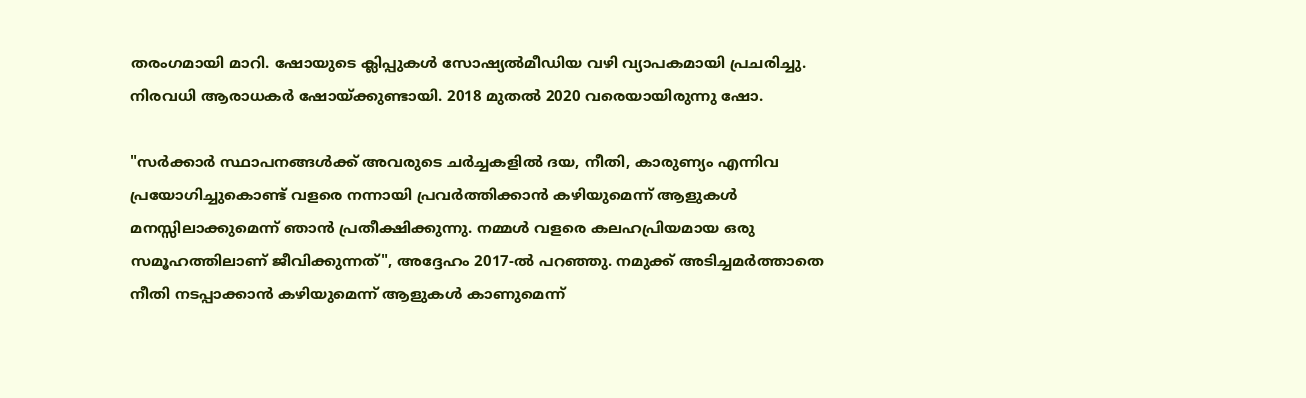തരംഗമായി മാറി. ഷോയുടെ ക്ലിപ്പുകള്‍ സോഷ്യല്‍മീഡിയ വഴി വ്യാപകമായി പ്രചരിച്ചു. നിരവധി ആരാധകര്‍ ഷോയ്ക്കുണ്ടായി. 2018 മുതല്‍ 2020 വരെയായിരുന്നു ഷോ.

"സര്‍ക്കാര്‍ സ്ഥാപനങ്ങള്‍ക്ക് അവരുടെ ചര്‍ച്ചകളില്‍ ദയ, നീതി, കാരുണ്യം എന്നിവ പ്രയോഗിച്ചുകൊണ്ട് വളരെ നന്നായി പ്രവര്‍ത്തിക്കാന്‍ കഴിയുമെന്ന് ആളുകള്‍ മനസ്സിലാക്കുമെന്ന് ഞാന്‍ പ്രതീക്ഷിക്കുന്നു. നമ്മള്‍ വളരെ കലഹപ്രിയമായ ഒരു സമൂഹത്തിലാണ് ജീവിക്കുന്നത്", അദ്ദേഹം 2017-ല്‍ പറഞ്ഞു. നമുക്ക് അടിച്ചമര്‍ത്താതെ നീതി നടപ്പാക്കാന്‍ കഴിയുമെന്ന് ആളുകള്‍ കാണുമെന്ന്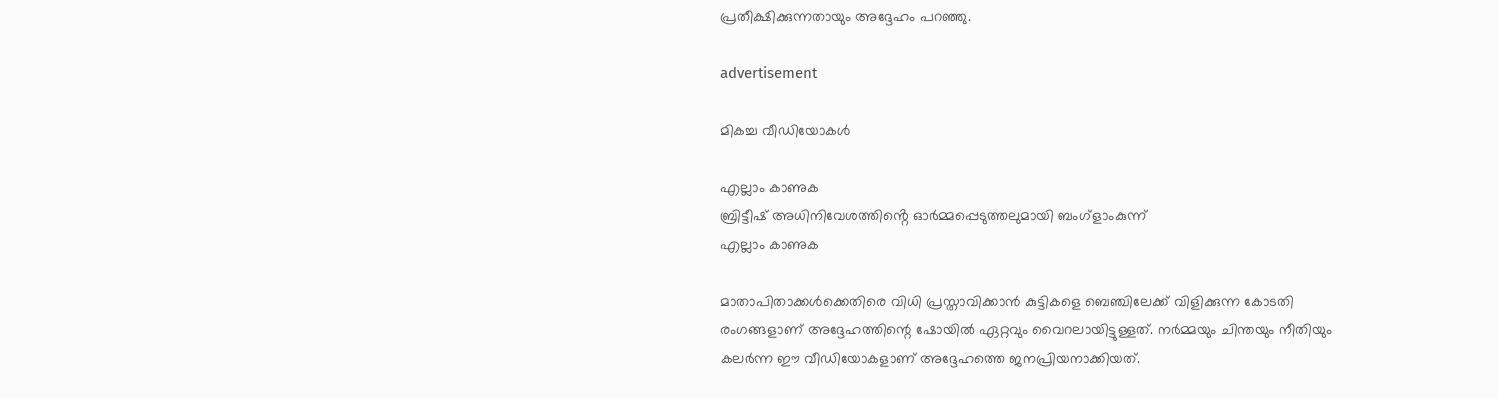പ്രതീക്ഷിക്കുന്നതായും അദ്ദേഹം പറഞ്ഞു.

advertisement

മികച്ച വീഡിയോകൾ

എല്ലാം കാണുക
ബ്രിട്ടീഷ് അധിനിവേശത്തിൻ്റെ ഓർമ്മപ്പെടുത്തലുമായി ബംഗ്ളാംകുന്ന്
എല്ലാം കാണുക

മാതാപിതാക്കള്‍ക്കെതിരെ വിധി പ്രസ്താവിക്കാന്‍ കുട്ടികളെ ബെഞ്ചിലേക്ക് വിളിക്കുന്ന കോടതി രംഗങ്ങളാണ് അദ്ദേഹത്തിന്റെ ഷോയില്‍ ഏറ്റവും വൈറലായിട്ടുള്ളത്. നര്‍മ്മയും ചിന്തയും നീതിയും കലര്‍ന്ന ഈ വീഡിയോകളാണ് അദ്ദേഹത്തെ ജനപ്രിയനാക്കിയത്.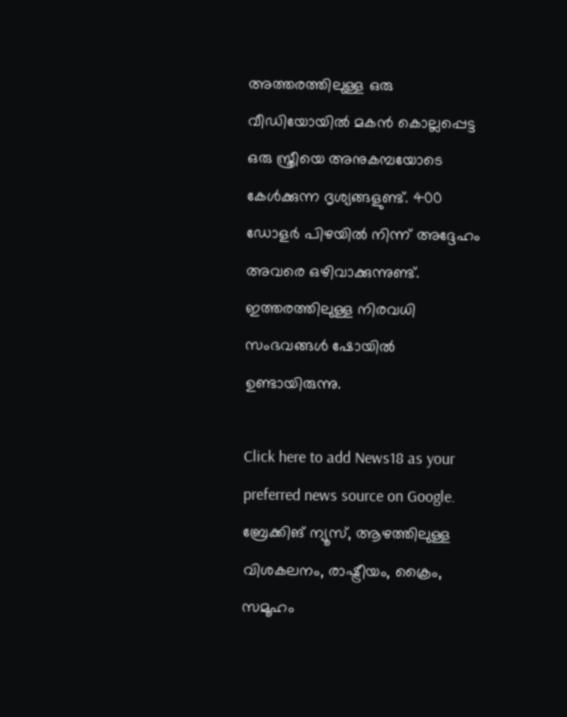അത്തരത്തിലുള്ള ഒരു വീഡിയോയില്‍ മകന്‍ കൊല്ലപ്പെട്ട ഒരു സ്ത്രീയെ അനുകമ്പയോടെ കേള്‍ക്കുന്ന ദൃശ്യങ്ങളുണ്ട്. 400 ഡോളര്‍ പിഴയില്‍ നിന്ന് അദ്ദേഹം അവരെ ഒഴിവാക്കുന്നുണ്ട്. ഇത്തരത്തിലുള്ള നിരവധി സംഭവങ്ങള്‍ ഷോയില്‍ ഉണ്ടായിരുന്നു.

Click here to add News18 as your preferred news source on Google.
ബ്രേക്കിങ് ന്യൂസ്, ആഴത്തിലുള്ള വിശകലനം, രാഷ്ട്രീയം, ക്രൈം, സമൂഹം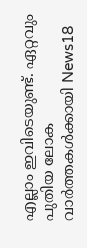എല്ലാം ഇവിടെയുണ്ട്. ഏറ്റവും പുതിയ ലോക വാർത്തകൾക്കായി News18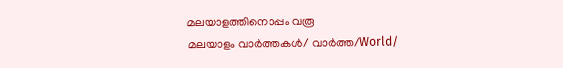മലയാളത്തിനൊപ്പം വരൂ
മലയാളം വാർത്തകൾ/ വാർത്ത/World/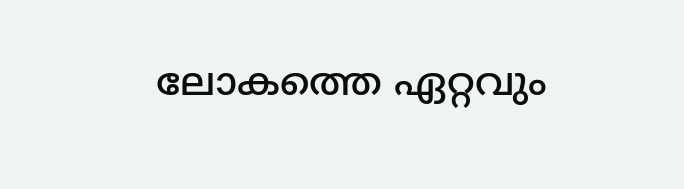ലോകത്തെ ഏറ്റവും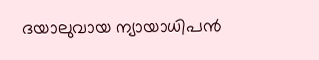ദയാലുവായ ന്യായാധിപന്‍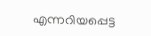എന്നറിയപ്പെട്ട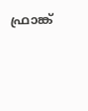ഫ്രാങ്ക്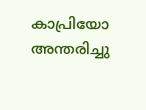കാപ്രിയോ അന്തരിച്ചു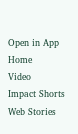Open in App
Home
Video
Impact Shorts
Web Stories